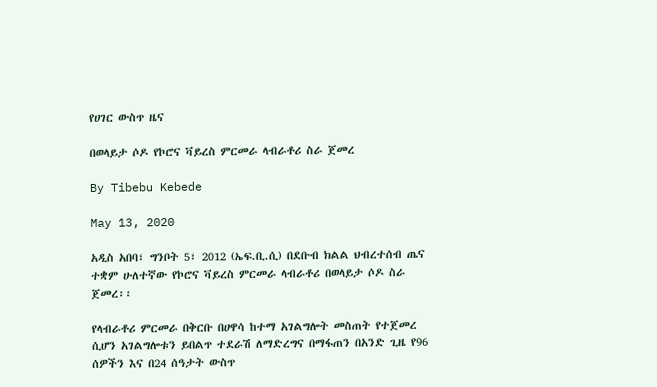የሀገር ውስጥ ዜና

በወላይታ ሶዶ የኮሮና ቫይረስ ምርመራ ላብራቶሪ ስራ ጀመረ

By Tibebu Kebede

May 13, 2020

አዲስ አበባ፣ ግንቦት 5፣ 2012 (ኤፍ.ቢ.ሲ) በደቡብ ክልል ህብረተሰብ ጤና ተቋም ሁለተኛው የኮሮና ቫይረስ ምርመራ ላብራቶሪ በወላይታ ሶዶ ስራ ጀመረ፡፡

የላብራቶሪ ምርመራ በቅርቡ በሀዋሳ ከተማ አገልግሎት መስጠት የተጀመረ ሲሆን አገልግሎቱን ይበልጥ ተደራሽ ለማድረግና በማፋጠን በአንድ ጊዜ የ96 ሰዎችን እና በ24 ሰዓታት ውስጥ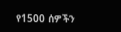የ1500 ሰዎችን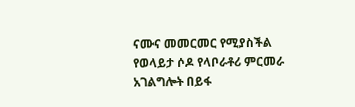ናሙና መመርመር የሚያስችል የወላይታ ሶዶ የላቦራቶሪ ምርመራ አገልግሎት በይፋ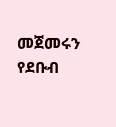መጀመሩን የደቡብ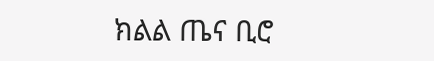ክልል ጤና ቢሮ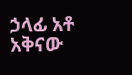ኃላፊ አቶ አቅናው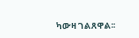ካውዛ ገልጸዋል፡፡